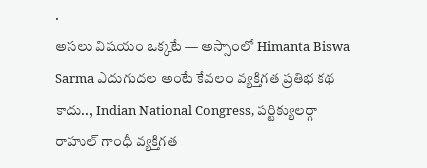.
అసలు విషయం ఒక్కటే — అస్సాంలో Himanta Biswa Sarma ఎదుగుదల అంటే కేవలం వ్యక్తిగత ప్రతిభ కథ కాదు.., Indian National Congress, పర్టిక్యులర్గా రాహుల్ గాంధీ వ్యక్తిగత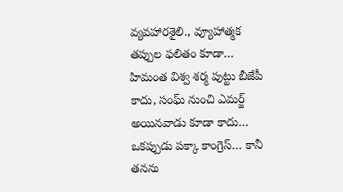వ్యవహారశైలి., వ్యూహాత్మక తప్పుల ఫలితం కూడా… హిమంత విశ్వ శర్మ పుట్టు బీజేపీ కాదు, సంఘ్ నుంచి ఎమర్జ్ అయినవాడు కూడా కాదు… ఒకప్పుడు పక్కా కాంగ్రెస్… కానీ తనను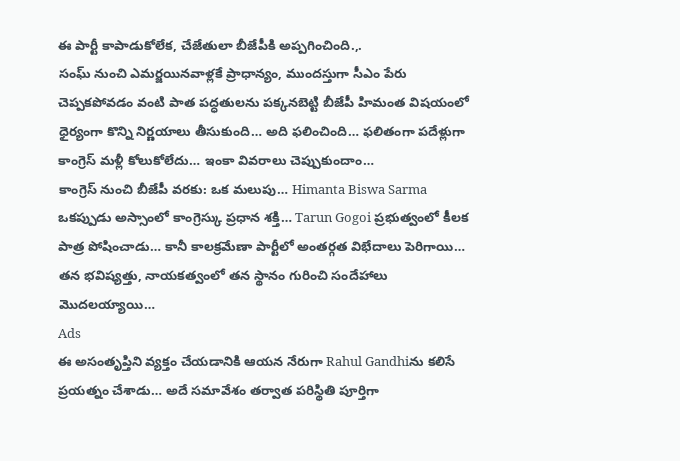ఈ పార్టీ కాపాడుకోలేక, చేజేతులా బీజేపీకి అప్పగించింది.,.
సంఘ్ నుంచి ఎమర్జయినవాళ్లకే ప్రాధాన్యం, ముందస్తుగా సీఎం పేరు చెప్పకపోవడం వంటి పాత పద్ధతులను పక్కనబెట్టి బీజేపీ హిమంత విషయంలో ధైర్యంగా కొన్ని నిర్ణయాలు తీసుకుంది… అది ఫలించింది… ఫలితంగా పదేళ్లుగా కాంగ్రెస్ మళ్లీ కోలుకోలేదు… ఇంకా వివరాలు చెప్పుకుందాం…
కాంగ్రెస్ నుంచి బీజేపీ వరకు: ఒక మలుపు… Himanta Biswa Sarma ఒకప్పుడు అస్సాంలో కాంగ్రెస్కు ప్రధాన శక్తి… Tarun Gogoi ప్రభుత్వంలో కీలక పాత్ర పోషించాడు… కానీ కాలక్రమేణా పార్టీలో అంతర్గత విభేదాలు పెరిగాయి… తన భవిష్యత్తు, నాయకత్వంలో తన స్థానం గురించి సందేహాలు మొదలయ్యాయి…
Ads
ఈ అసంతృప్తిని వ్యక్తం చేయడానికి ఆయన నేరుగా Rahul Gandhiను కలిసే ప్రయత్నం చేశాడు… అదే సమావేశం తర్వాత పరిస్థితి పూర్తిగా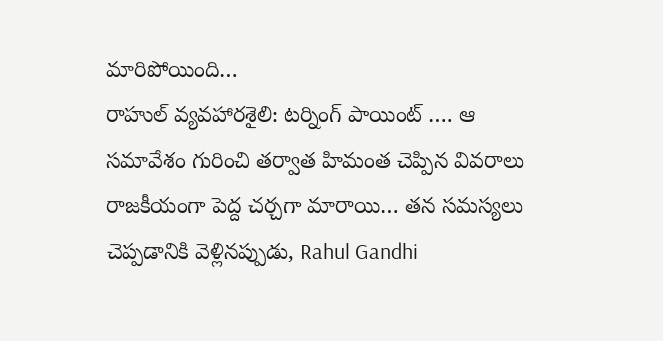మారిపోయింది…
రాహుల్ వ్యవహారశైలి: టర్నింగ్ పాయింట్ …. ఆ సమావేశం గురించి తర్వాత హిమంత చెప్పిన వివరాలు రాజకీయంగా పెద్ద చర్చగా మారాయి… తన సమస్యలు చెప్పడానికి వెళ్లినప్పుడు, Rahul Gandhi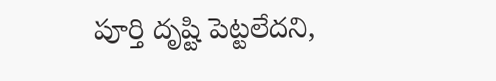పూర్తి దృష్టి పెట్టలేదని,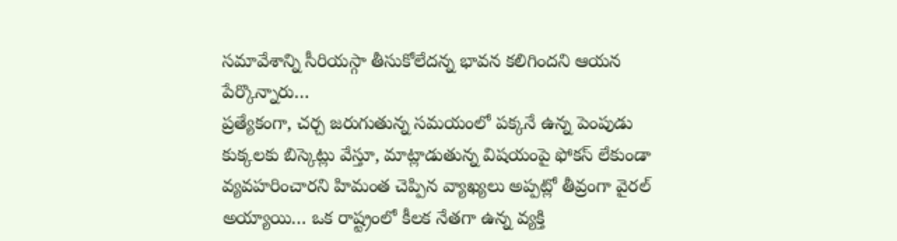సమావేశాన్ని సీరియస్గా తీసుకోలేదన్న భావన కలిగిందని ఆయన పేర్కొన్నారు…
ప్రత్యేకంగా, చర్చ జరుగుతున్న సమయంలో పక్కనే ఉన్న పెంపుడు కుక్కలకు బిస్కెట్లు వేస్తూ, మాట్లాడుతున్న విషయంపై ఫోకస్ లేకుండా వ్యవహరించారని హిమంత చెప్పిన వ్యాఖ్యలు అప్పట్లో తీవ్రంగా వైరల్ అయ్యాయి… ఒక రాష్ట్రంలో కీలక నేతగా ఉన్న వ్యక్తి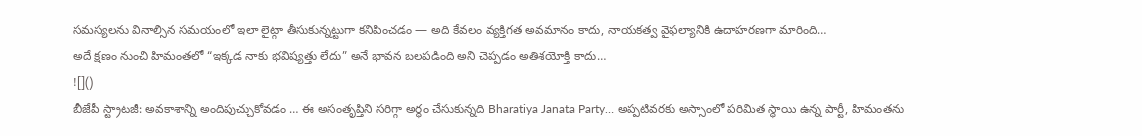సమస్యలను వినాల్సిన సమయంలో ఇలా లైట్గా తీసుకున్నట్టుగా కనిపించడం — అది కేవలం వ్యక్తిగత అవమానం కాదు, నాయకత్వ వైఫల్యానికి ఉదాహరణగా మారింది…
అదే క్షణం నుంచి హిమంతలో “ఇక్కడ నాకు భవిష్యత్తు లేదు” అనే భావన బలపడింది అని చెప్పడం అతిశయోక్తి కాదు…
![]()
బీజేపీ స్ట్రాటజీ: అవకాశాన్ని అందిపుచ్చుకోవడం … ఈ అసంతృప్తిని సరిగ్గా అర్థం చేసుకున్నది Bharatiya Janata Party… అప్పటివరకు అస్సాంలో పరిమిత స్థాయి ఉన్న పార్టీ, హిమంతను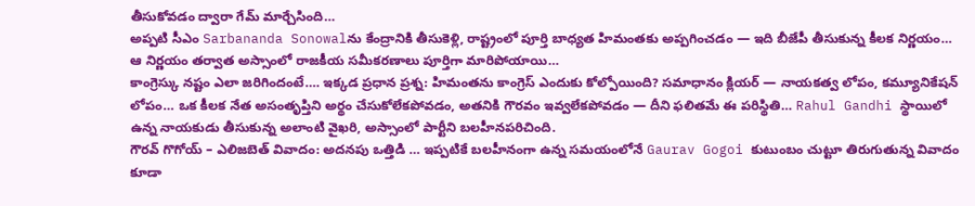తీసుకోవడం ద్వారా గేమ్ మార్చేసింది…
అప్పటి సీఎం Sarbananda Sonowalను కేంద్రానికి తీసుకెళ్లి, రాష్ట్రంలో పూర్తి బాధ్యత హిమంతకు అప్పగించడం — ఇది బీజేపీ తీసుకున్న కీలక నిర్ణయం… ఆ నిర్ణయం తర్వాత అస్సాంలో రాజకీయ సమీకరణాలు పూర్తిగా మారిపోయాయి…
కాంగ్రెస్కు నష్టం ఎలా జరిగిందంటే…. ఇక్కడ ప్రధాన ప్రశ్న: హిమంతను కాంగ్రెస్ ఎందుకు కోల్పోయింది? సమాధానం క్లియర్ — నాయకత్వ లోపం, కమ్యూనికేషన్ లోపం… ఒక కీలక నేత అసంతృప్తిని అర్థం చేసుకోలేకపోవడం, అతనికి గౌరవం ఇవ్వలేకపోవడం — దీని ఫలితమే ఈ పరిస్థితి… Rahul Gandhi స్థాయిలో ఉన్న నాయకుడు తీసుకున్న అలాంటి వైఖరి, అస్సాంలో పార్టీని బలహీనపరిచింది.
గౌరవ్ గొగోయ్ – ఎలిజబెత్ వివాదం: అదనపు ఒత్తిడి … ఇప్పటికే బలహీనంగా ఉన్న సమయంలోనే Gaurav Gogoi కుటుంబం చుట్టూ తిరుగుతున్న వివాదం కూడా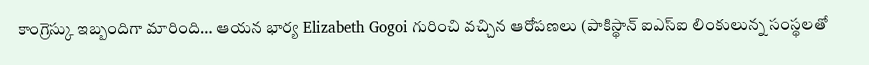కాంగ్రెస్కు ఇబ్బందిగా మారింది… ఆయన భార్య Elizabeth Gogoi గురించి వచ్చిన ఆరోపణలు (పాకిస్థాన్ ఐఎస్ఐ లింకులున్న సంస్థలతో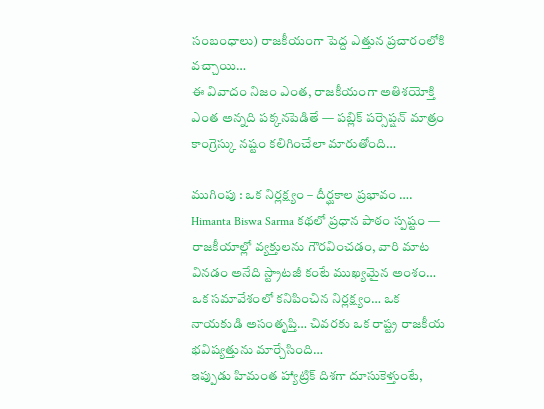సంబంధాలు) రాజకీయంగా పెద్ద ఎత్తున ప్రచారంలోకి వచ్చాయి…
ఈ వివాదం నిజం ఎంత, రాజకీయంగా అతిశయోక్తి ఎంత అన్నది పక్కనపెడితే — పబ్లిక్ పర్సెప్షన్ మాత్రం కాంగ్రెస్కు నష్టం కలిగించేలా మారుతోంది…

ముగింపు : ఒక నిర్లక్ష్యం – దీర్ఘకాల ప్రభావం …. Himanta Biswa Sarma కథలో ప్రధాన పాఠం స్పష్టం — రాజకీయాల్లో వ్యక్తులను గౌరవించడం, వారి మాట వినడం అనేది స్ట్రాటజీ కంటే ముఖ్యమైన అంశం… ఒక సమావేశంలో కనిపించిన నిర్లక్ష్యం… ఒక నాయకుడి అసంతృప్తి… చివరకు ఒక రాష్ట్ర రాజకీయ భవిష్యత్తును మార్చేసింది…
ఇప్పుడు హిమంత హ్యాట్రిక్ దిశగా దూసుకెళ్తుంటే,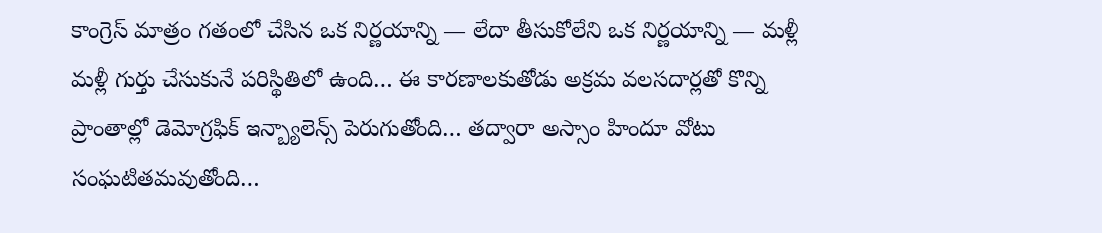కాంగ్రెస్ మాత్రం గతంలో చేసిన ఒక నిర్ణయాన్ని — లేదా తీసుకోలేని ఒక నిర్ణయాన్ని — మళ్లీ మళ్లీ గుర్తు చేసుకునే పరిస్థితిలో ఉంది… ఈ కారణాలకుతోడు అక్రమ వలసదార్లతో కొన్ని ప్రాంతాల్లో డెమోగ్రఫిక్ ఇన్బ్యాలెన్స్ పెరుగుతోంది… తద్వారా అస్సాం హిందూ వోటు సంఘటితమవుతోంది…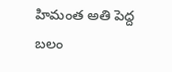హిమంత అతి పెద్ద బలం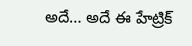అదే… అదే ఈ హేట్రిక్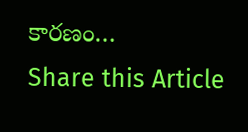కారణం…
Share this Article